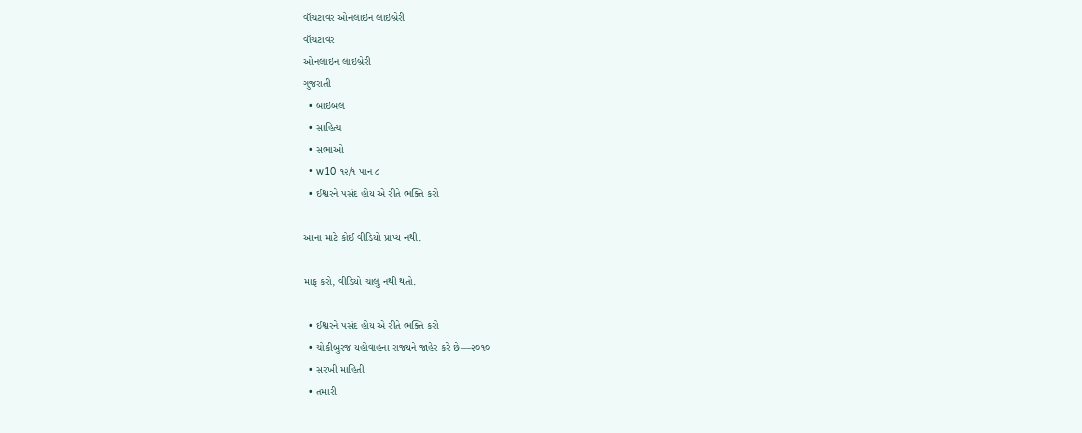વૉચટાવર ઓનલાઇન લાઇબ્રેરી
વૉચટાવર
ઓનલાઇન લાઇબ્રેરી
ગુજરાતી
  • બાઇબલ
  • સાહિત્ય
  • સભાઓ
  • w10 ૧૨/૧ પાન ૮
  • ઈશ્વરને પસંદ હોય એ રીતે ભક્તિ કરો

આના માટે કોઈ વીડિયો પ્રાપ્ય નથી.

માફ કરો, વીડિયો ચાલુ નથી થતો.

  • ઈશ્વરને પસંદ હોય એ રીતે ભક્તિ કરો
  • ચોકીબુરજ યહોવાહના રાજ્યને જાહેર કરે છે—૨૦૧૦
  • સરખી માહિતી
  • તમારી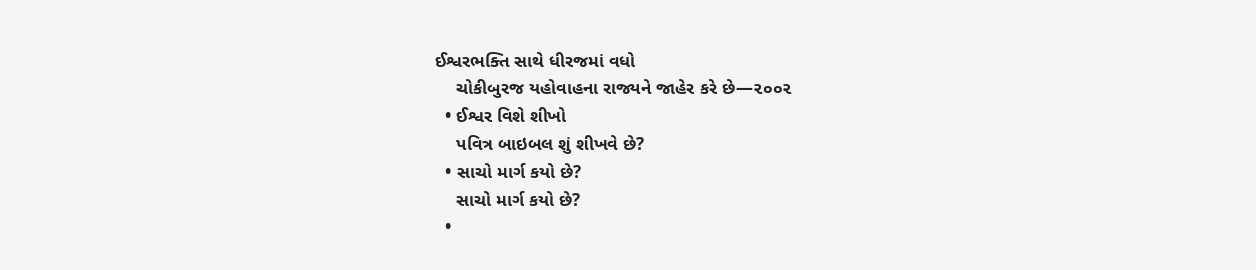ઈશ્વરભક્તિ સાથે ધીરજમાં વધો
    ચોકીબુરજ યહોવાહના રાજ્યને જાહેર કરે છે—૨૦૦૨
  • ઈશ્વર વિશે શીખો
    પવિત્ર બાઇબલ શું શીખવે છે?
  • સાચો માર્ગ કયો છે?
    સાચો માર્ગ કયો છે?
  •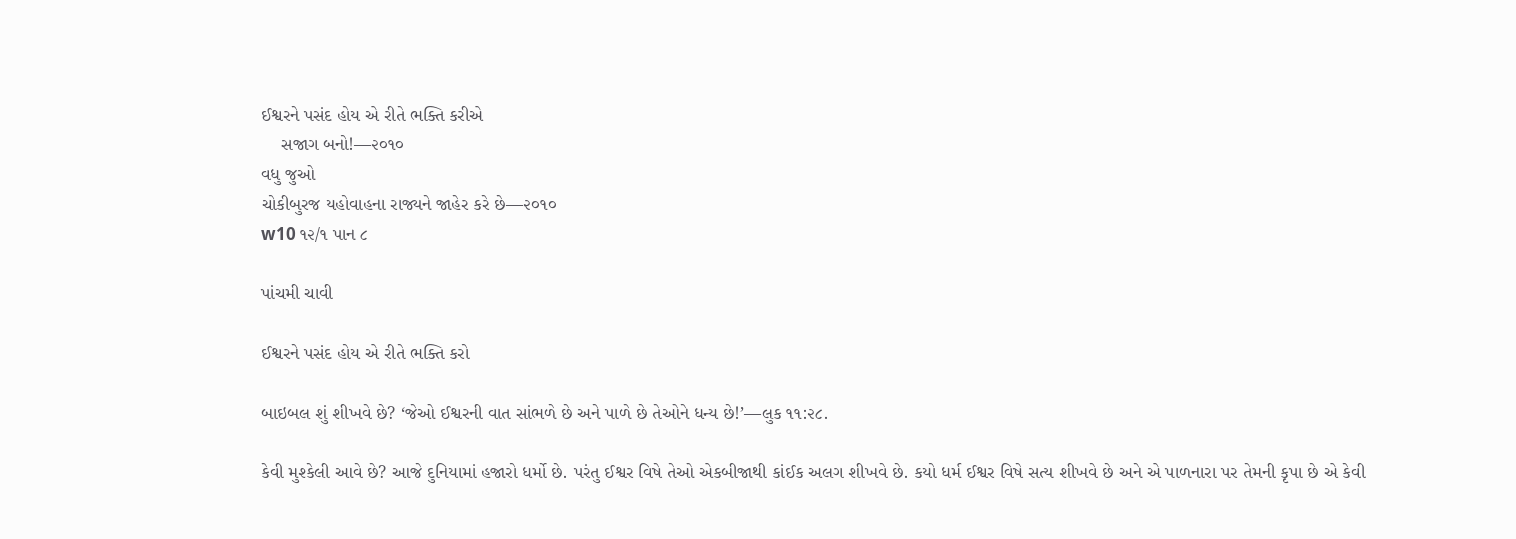ઈશ્વરને પસંદ હોય એ રીતે ભક્તિ કરીએ
    સજાગ બનો!—૨૦૧૦
વધુ જુઓ
ચોકીબુરજ યહોવાહના રાજ્યને જાહેર કરે છે—૨૦૧૦
w10 ૧૨/૧ પાન ૮

પાંચમી ચાવી

ઈશ્વરને પસંદ હોય એ રીતે ભક્તિ કરો

બાઇબલ શું શીખવે છે? ‘જેઓ ઈશ્વરની વાત સાંભળે છે અને પાળે છે તેઓને ધન્ય છે!’—લુક ૧૧:૨૮.

કેવી મુશ્કેલી આવે છે? આજે દુનિયામાં હજારો ધર્મો છે. પરંતુ ઈશ્વર વિષે તેઓ એકબીજાથી કાંઈક અલગ શીખવે છે. કયો ધર્મ ઈશ્વર વિષે સત્ય શીખવે છે અને એ પાળનારા પર તેમની કૃપા છે એ કેવી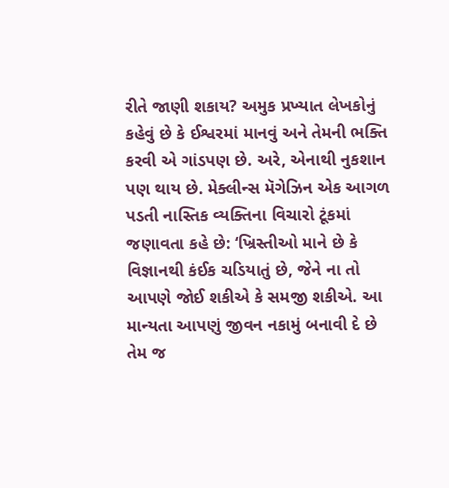રીતે જાણી શકાય? અમુક પ્રખ્યાત લેખકોનું કહેવું છે કે ઈશ્વરમાં માનવું અને તેમની ભક્તિ કરવી એ ગાંડપણ છે. અરે, એનાથી નુકશાન પણ થાય છે. મેક્લીન્સ મૅગેઝિન એક આગળ પડતી નાસ્તિક વ્યક્તિના વિચારો ટૂંકમાં જણાવતા કહે છે: ‘ખ્રિસ્તીઓ માને છે કે વિજ્ઞાનથી કંઈક ચડિયાતું છે, જેને ના તો આપણે જોઈ શકીએ કે સમજી શકીએ. આ માન્યતા આપણું જીવન નકામું બનાવી દે છે તેમ જ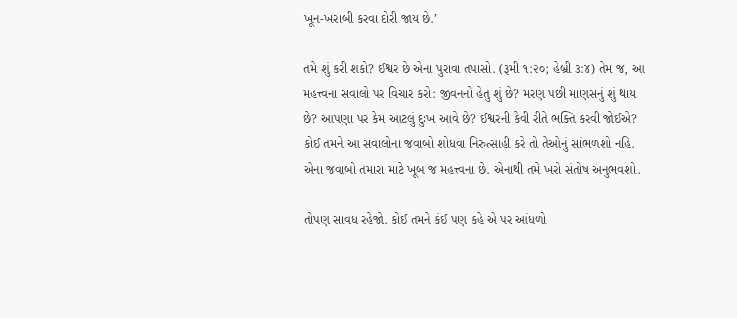ખૂન-ખરાબી કરવા દોરી જાય છે.’

તમે શું કરી શકો? ઈશ્વર છે એના પુરાવા તપાસો. (રૂમી ૧:૨૦; હેબ્રી ૩:૪) તેમ જ, આ મહત્ત્વના સવાલો પર વિચાર કરો: જીવનનો હેતુ શું છે? મરણ પછી માણસનું શું થાય છે? આપણા પર કેમ આટલું દુઃખ આવે છે? ઈશ્વરની કેવી રીતે ભક્તિ કરવી જોઈએ? કોઈ તમને આ સવાલોના જવાબો શોધવા નિરુત્સાહી કરે તો તેઓનું સાંભળશો નહિ. એના જવાબો તમારા માટે ખૂબ જ મહત્ત્વના છે. એનાથી તમે ખરો સંતોષ અનુભવશો.

તોપણ સાવધ રહેજો. કોઈ તમને કંઈ પણ કહે એ પર આંધળો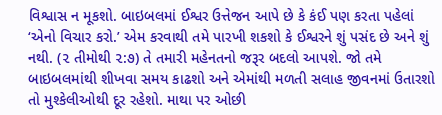વિશ્વાસ ન મૂકશો. બાઇબલમાં ઈશ્વર ઉત્તેજન આપે છે કે કંઈ પણ કરતા પહેલાં ‘એનો વિચાર કરો.’ એમ કરવાથી તમે પારખી શકશો કે ઈશ્વરને શું પસંદ છે અને શું નથી. (૨ તીમોથી ૨:૭) તે તમારી મહેનતનો જરૂર બદલો આપશે. જો તમે બાઇબલમાંથી શીખવા સમય કાઢશો અને એમાંથી મળતી સલાહ જીવનમાં ઉતારશો તો મુશ્કેલીઓથી દૂર રહેશો. માથા પર ઓછી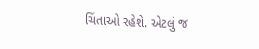ચિંતાઓ રહેશે. એટલું જ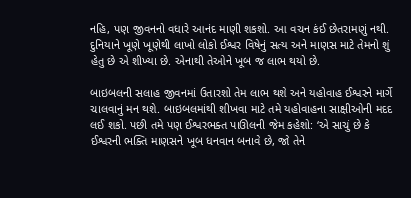નહિ, પણ જીવનનો વધારે આનંદ માણી શકશો. આ વચન કંઈ છેતરામણું નથી. દુનિયાને ખૂણે ખૂણેથી લાખો લોકો ઈશ્વર વિષેનું સત્ય અને માણસ માટે તેમનો શું હેતુ છે એ શીખ્યા છે. એનાથી તેઓને ખૂબ જ લાભ થયો છે.

બાઇબલની સલાહ જીવનમાં ઉતારશો તેમ લાભ થશે અને યહોવાહ ઈશ્વરને માર્ગે ચાલવાનું મન થશે. બાઇબલમાંથી શીખવા માટે તમે યહોવાહના સાક્ષીઓની મદદ લઈ શકો. પછી તમે પણ ઈશ્વરભક્ત પાઊલની જેમ કહેશો: ‘એ સાચું છે કે ઈશ્વરની ભક્તિ માણસને ખૂબ ધનવાન બનાવે છે, જો તેને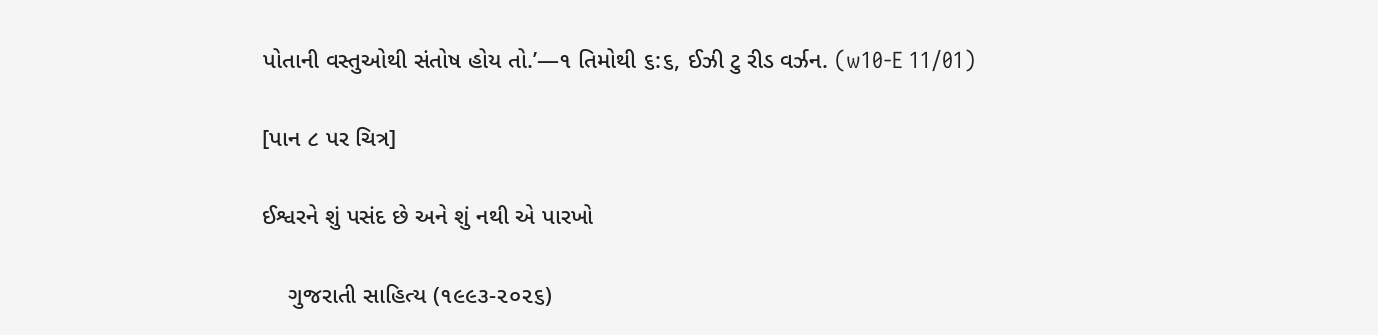પોતાની વસ્તુઓથી સંતોષ હોય તો.’—૧ તિમોથી ૬:૬, ઈઝી ટુ રીડ વર્ઝન. (w10-E 11/01)

[પાન ૮ પર ચિત્ર]

ઈશ્વરને શું પસંદ છે અને શું નથી એ પારખો

    ગુજરાતી સાહિત્ય (૧૯૯૩-૨૦૨૬)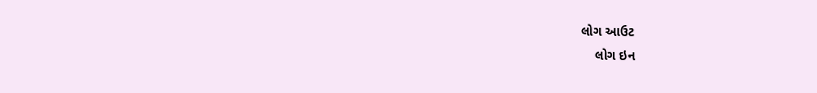લોગ આઉટ
    લોગ ઇન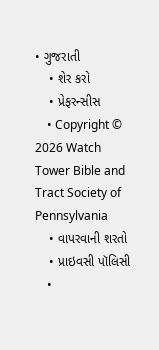• ગુજરાતી
    • શેર કરો
    • પ્રેફરન્સીસ
    • Copyright © 2026 Watch Tower Bible and Tract Society of Pennsylvania
    • વાપરવાની શરતો
    • પ્રાઇવસી પૉલિસી
    •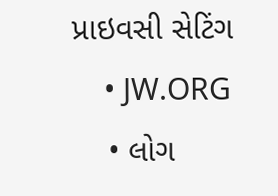પ્રાઇવસી સેટિંગ
    • JW.ORG
    • લોગ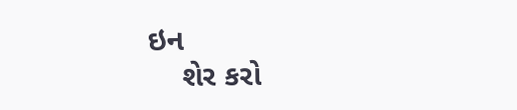ઇન
    શેર કરો